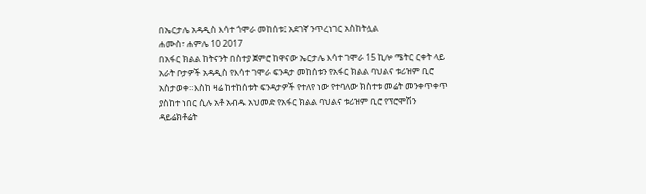በኤርታሌ አዳዲስ እሳተ ጎሞራ መከሰቱ፤ አደገኛ ንጥረነገር አስከትሏል
ሐሙስ፣ ሐምሌ 10 2017
በአፋር ክልል ከትናንት በስተያ ጀምሮ ከዋናው ኤርታሌ እሳተ ገሞራ 15 ኪሎ ሜትር ርቀት ላይ አራት ቦታዎች አዳዲስ የእሳተ ገሞራ ፍንዳታ መከሰቱን የአፋር ክልል ባህልና ቱሪዝም ቢሮ አስታወቀ።እስከ ዛሬ ከተከሰቱት ፍንዳታዎች የተለየ ነው የተባለው ክስተቱ መሬት መንቀጥቀጥ ያስከተ ነበር ሲሉ አቶ አብዱ አህመድ የአፋር ክልል ባህልና ቱሪዝም ቢሮ የፕሮሞሽን ዳይሬክቶሬት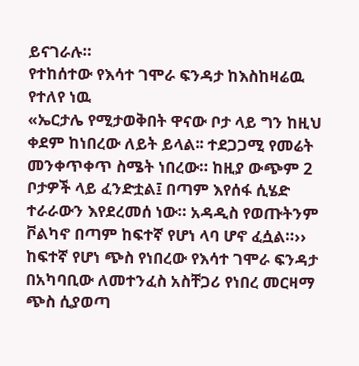ይናገራሉ።
የተከሰተው የእሳተ ገሞራ ፍንዳታ ከእስከዛሬዉ የተለየ ነዉ
«ኤርታሌ የሚታወቅበት ዋናው ቦታ ላይ ግን ከዚህ ቀደም ከነበረው ለይት ይላል፡፡ ተደጋጋሚ የመሬት መንቀጥቀጥ ስሜት ነበረው። ከዚያ ውጭም 2 ቦታዎች ላይ ፈንድቷል፤ በጣም እየሰፋ ሲሄድ ተራራውን እየደረመሰ ነው። አዳዲስ የወጡትንም ቮልካኖ በጣም ከፍተኛ የሆነ ላባ ሆኖ ፈሷል።››
ከፍተኛ የሆነ ጭስ የነበረው የእሳተ ገሞራ ፍንዳታ በአካባቢው ለመተንፈስ አስቸጋሪ የነበረ መርዛማ ጭስ ሲያወጣ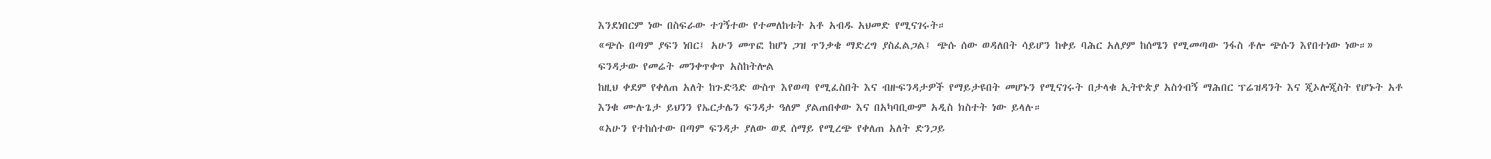እንደነበርም ነው በስፍራው ተገኝተው የተመለከቱት አቶ አብዱ አህመድ የሚናገሩት።
«ጭሱ በጣም ያፍን ነበር፤ አሁን መጥፎ ከሆነ ጋዝ ጥንቃቄ ማድረግ ያስፈልጋል፤ ጭሱ ሰው ወዳለበት ሳይሆን ከቀይ ባሕር አለያም ከሰሜን የሚመጣው ንፋስ ቶሎ ጭሱን እየበተነው ነው።»
ፍንዳታው የመሬት መንቀጥቀጥ አስከትሎል
ከዚህ ቀደም የቀለጠ አለት ከጉድጓድ ውስጥ እየወጣ የሚፈስበት እና ብዙፍንዳታዎች የማይታዩበት መሆኑን የሚናገሩት በታላቁ ኢትዮጵያ አስጎብኝ ማሕበር ፕሬዝዳንት እና ጂኦሎጂስት የሆኑት አቶ እንቁ ሙሉጌታ ይህንን የኤርታሌን ፍንዳታ ዓለም ያልጠበቀው እና በአካባቢውም አዲስ ክስተት ነው ይላሉ።
«አሁን የተከሰተው በጣም ፍንዳታ ያለው ወደ ሰማይ የሚረጭ የቀለጠ አለት ድንጋይ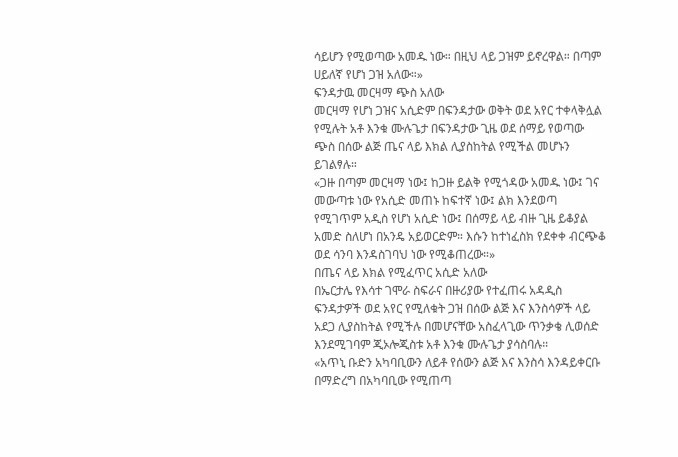ሳይሆን የሚወጣው አመዱ ነው። በዚህ ላይ ጋዝም ይኖረዋል። በጣም ሀይለኛ የሆነ ጋዝ አለው።»
ፍንዳታዉ መርዛማ ጭስ አለው
መርዛማ የሆነ ጋዝና አሲድም በፍንዳታው ወቅት ወደ አየር ተቀላቅሏል የሚሉት አቶ እንቁ ሙሉጌታ በፍንዳታው ጊዜ ወደ ሰማይ የወጣው ጭስ በሰው ልጅ ጤና ላይ እክል ሊያስከትል የሚችል መሆኑን ይገልፃሉ።
«ጋዙ በጣም መርዛማ ነው፤ ከጋዙ ይልቅ የሚጎዳው አመዱ ነው፤ ገና መውጣቱ ነው የአሲድ መጠኑ ከፍተኛ ነው፤ ልክ እንደወጣ የሚገጥም አዲስ የሆነ አሲድ ነው፤ በሰማይ ላይ ብዙ ጊዜ ይቆያል አመድ ስለሆነ በአንዴ አይወርድም። እሱን ከተነፈስክ የደቀቀ ብርጭቆ ወደ ሳንባ እንዳስገባህ ነው የሚቆጠረው።»
በጤና ላይ እክል የሚፈጥር አሲድ አለው
በኤርታሌ የእሳተ ገሞራ ስፍራና በዙሪያው የተፈጠሩ አዳዲስ ፍንዳታዎች ወደ አየር የሚለቁት ጋዝ በሰው ልጅ እና እንስሳዎች ላይ አደጋ ሊያስከትል የሚችሉ በመሆናቸው አስፈላጊው ጥንቃቄ ሊወሰድ እንደሚገባም ጂኦሎጂስቱ አቶ እንቁ ሙሉጌታ ያሳስባሉ።
«አጥኒ ቡድን አካባቢውን ለይቶ የሰውን ልጅ እና እንስሳ እንዳይቀርቡ በማድረግ በአካባቢው የሚጠጣ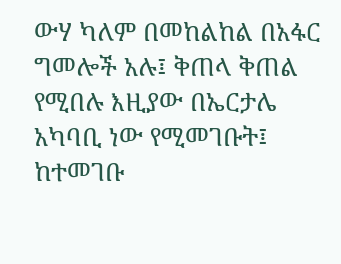ውሃ ካለም በመከልከል በአፋር ግመሎች አሉ፤ ቅጠላ ቅጠል የሚበሉ እዚያው በኤርታሌ አካባቢ ነው የሚመገቡት፤ ከተመገቡ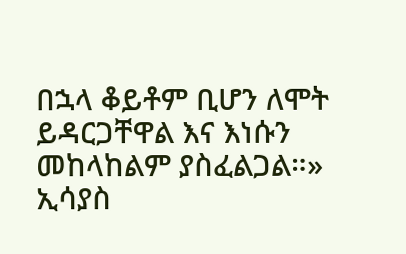በኋላ ቆይቶም ቢሆን ለሞት ይዳርጋቸዋል እና እነሱን መከላከልም ያስፈልጋል።»
ኢሳያስ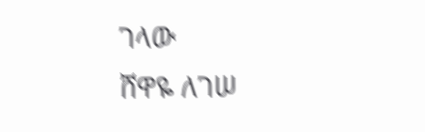ገላው
ሸዋዬ ለገሠ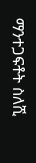ማንተጋፍቶት ስለሺ